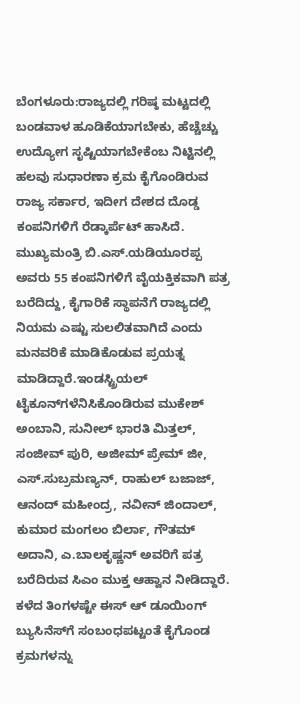ಬೆಂಗಳೂರು:ರಾಜ್ಯದಲ್ಲಿ ಗರಿಷ್ಠ ಮಟ್ಟದಲ್ಲಿ ಬಂಡವಾಳ ಹೂಡಿಕೆಯಾಗಬೇಕು, ಹೆಚ್ಚೆಚ್ಚು ಉದ್ಯೋಗ ಸೃಷ್ಟಿಯಾಗಬೇಕೆಂಬ ನಿಟ್ಟಿನಲ್ಲಿ ಹಲವು ಸುಧಾರಣಾ ಕ್ರಮ ಕೈಗೊಂಡಿರುವ ರಾಜ್ಯ ಸರ್ಕಾರ, ಇದೀಗ ದೇಶದ ದೊಡ್ಡ ಕಂಪನಿಗಳಿಗೆ ರೆಡ್ಕಾರ್ಪೆಟ್ ಹಾಸಿದೆ.
ಮುಖ್ಯಮಂತ್ರಿ ಬಿ.ಎಸ್.ಯಡಿಯೂರಪ್ಪ ಅವರು 55 ಕಂಪನಿಗಳಿಗೆ ವೈಯಕ್ತಿಕವಾಗಿ ಪತ್ರ ಬರೆದಿದ್ದು, ಕೈಗಾರಿಕೆ ಸ್ಥಾಪನೆಗೆ ರಾಜ್ಯದಲ್ಲಿ ನಿಯಮ ಎಷ್ಟು ಸುಲಲಿತವಾಗಿದೆ ಎಂದು ಮನವರಿಕೆ ಮಾಡಿಕೊಡುವ ಪ್ರಯತ್ನ ಮಾಡಿದ್ದಾರೆ.ಇಂಡಸ್ಟ್ರಿಯಲ್ ಟೈಕೂನ್‌ಗಳೆನಿಸಿಕೊಂಡಿರುವ ಮುಕೇಶ್ ಅಂಬಾನಿ, ಸುನೀಲ್ ಭಾರತಿ ಮಿತ್ತಲ್, ಸಂಜೀವ್ ಪುರಿ, ಅಜೀಮ್ ಪ್ರೇಮ್ ಜೀ, ಎಸ್.ಸುಬ್ರಮಣ್ಯನ್, ರಾಹುಲ್ ಬಜಾಜ್, ಆನಂದ್ ಮಹೀಂದ್ರ, ನವೀನ್ ಜಿಂದಾಲ್, ಕುಮಾರ ಮಂಗಲಂ ಬಿರ್ಲಾ, ಗೌತಮ್ ಅದಾನಿ, ಎ.ಬಾಲಕೃಷ್ಣನ್ ಅವರಿಗೆ ಪತ್ರ ಬರೆದಿರುವ ಸಿಎಂ ಮುಕ್ತ ಆಹ್ವಾನ ನೀಡಿದ್ದಾರೆ.
ಕಳೆದ ತಿಂಗಳಷ್ಟೇ ಈಸ್ ಆ್ ಡೂಯಿಂಗ್ ಬ್ಯುಸಿನೆಸ್‌ಗೆ ಸಂಬಂಧಪಟ್ಟಂತೆ ಕೈಗೊಂಡ ಕ್ರಮಗಳನ್ನು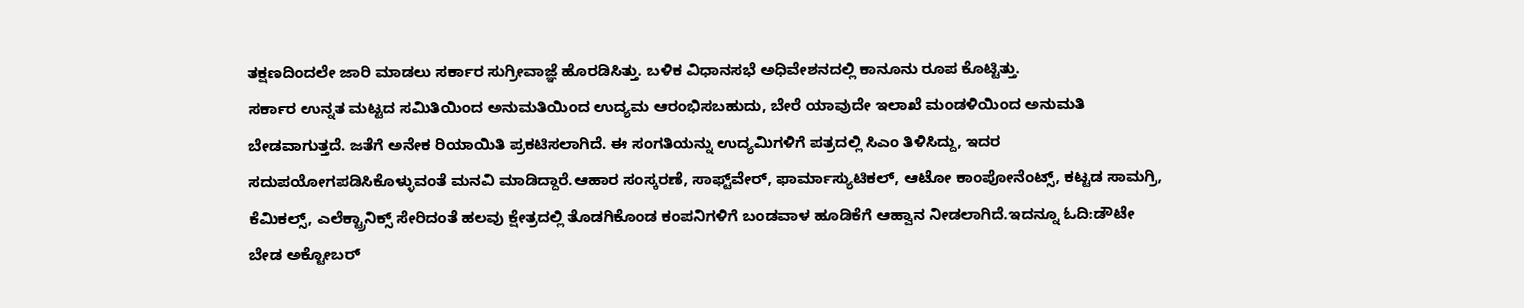ತಕ್ಷಣದಿಂದಲೇ ಜಾರಿ ಮಾಡಲು ಸರ್ಕಾರ ಸುಗ್ರೀವಾಜ್ಞೆ ಹೊರಡಿಸಿತ್ತು. ಬಳಿಕ ವಿಧಾನಸಭೆ ಅಧಿವೇಶನದಲ್ಲಿ ಕಾನೂನು ರೂಪ ಕೊಟ್ಟಿತ್ತು.
ಸರ್ಕಾರ ಉನ್ನತ ಮಟ್ಟದ ಸಮಿತಿಯಿಂದ ಅನುಮತಿಯಿಂದ ಉದ್ಯಮ ಆರಂಭಿಸಬಹುದು, ಬೇರೆ ಯಾವುದೇ ಇಲಾಖೆ ಮಂಡಳಿಯಿಂದ ಅನುಮತಿ ಬೇಡವಾಗುತ್ತದೆ. ಜತೆಗೆ ಅನೇಕ ರಿಯಾಯಿತಿ ಪ್ರಕಟಿಸಲಾಗಿದೆ. ಈ ಸಂಗತಿಯನ್ನು ಉದ್ಯಮಿಗಳಿಗೆ ಪತ್ರದಲ್ಲಿ ಸಿಎಂ ತಿಳಿಸಿದ್ದು, ಇದರ ಸದುಪಯೋಗಪಡಿಸಿಕೊಳ್ಳುವಂತೆ ಮನವಿ ಮಾಡಿದ್ದಾರೆ.ಆಹಾರ ಸಂಸ್ಕರಣೆ, ಸಾಫ್ಟ್‌ವೇರ್, ಫಾರ್ಮಾಸ್ಯುಟಿಕಲ್, ಆಟೋ ಕಾಂಪೋನೆಂಟ್ಸ್, ಕಟ್ಟಡ ಸಾಮಗ್ರಿ, ಕೆಮಿಕಲ್ಸ್, ಎಲೆಕ್ಟ್ರಾನಿಕ್ಸ್ ಸೇರಿದಂತೆ ಹಲವು ಕ್ಷೇತ್ರದಲ್ಲಿ ತೊಡಗಿಕೊಂಡ ಕಂಪನಿಗಳಿಗೆ ಬಂಡವಾಳ ಹೂಡಿಕೆಗೆ ಆಹ್ವಾನ ನೀಡಲಾಗಿದೆ.ಇದನ್ನೂ ಓದಿ:ಡೌಟೇ ಬೇಡ ಅಕ್ಟೋಬರ್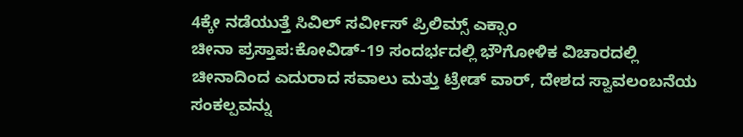4ಕ್ಕೇ ನಡೆಯುತ್ತೆ ಸಿವಿಲ್ ಸರ್ವೀಸ್ ಪ್ರಿಲಿಮ್ಸ್ ಎಕ್ಸಾಂ
ಚೀನಾ ಪ್ರಸ್ತಾಪ:ಕೋವಿಡ್-19 ಸಂದರ್ಭದಲ್ಲಿ ಭೌಗೋಳಿಕ ವಿಚಾರದಲ್ಲಿ ಚೀನಾದಿಂದ ಎದುರಾದ ಸವಾಲು ಮತ್ತು ಟ್ರೇಡ್ ವಾರ್, ದೇಶದ ಸ್ವಾವಲಂಬನೆಯ ಸಂಕಲ್ಪವನ್ನು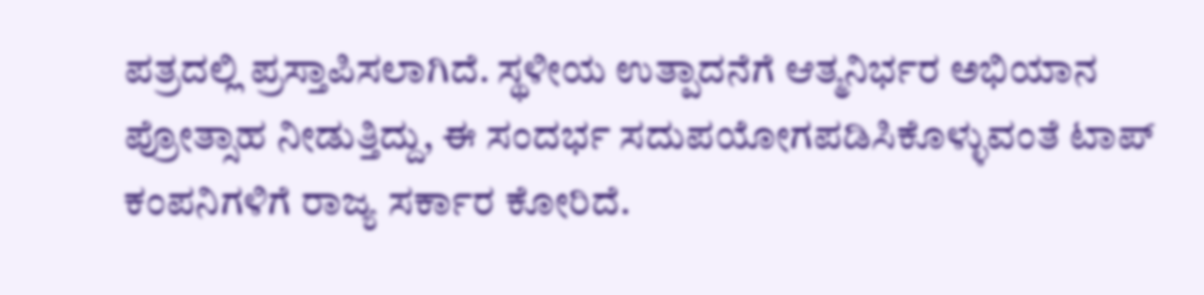ಪತ್ರದಲ್ಲಿ ಪ್ರಸ್ತಾಪಿಸಲಾಗಿದೆ. ಸ್ಥಳೀಯ ಉತ್ಪಾದನೆಗೆ ಆತ್ಮನಿರ್ಭರ ಅಭಿಯಾನ ಪ್ರೋತ್ಸಾಹ ನೀಡುತ್ತಿದ್ದು, ಈ ಸಂದರ್ಭ ಸದುಪಯೋಗಪಡಿಸಿಕೊಳ್ಳುವಂತೆ ಟಾಪ್ ಕಂಪನಿಗಳಿಗೆ ರಾಜ್ಯ ಸರ್ಕಾರ ಕೋರಿದೆ.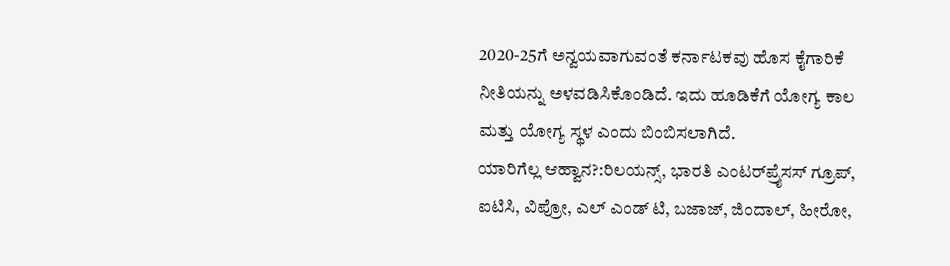2020-25ಗೆ ಅನ್ವಯವಾಗುವಂತೆ ಕರ್ನಾಟಕವು ಹೊಸ ಕೈಗಾರಿಕೆ ನೀತಿಯನ್ನು ಅಳವಡಿಸಿಕೊಂಡಿದೆ. ಇದು ಹೂಡಿಕೆಗೆ ಯೋಗ್ಯ ಕಾಲ ಮತ್ತು ಯೋಗ್ಯ ಸ್ಥಳ ಎಂದು ಬಿಂಬಿಸಲಾಗಿದೆ.
ಯಾರಿಗೆಲ್ಲ ಆಹ್ವಾನ?:ರಿಲಯನ್ಸ್, ಭಾರತಿ ಎಂಟರ್‌ಪ್ರೈಸಸ್ ಗ್ರೂಪ್, ಐಟಿಸಿ, ವಿಪ್ರೋ, ಎಲ್ ಎಂಡ್ ಟಿ, ಬಜಾಜ್, ಜಿಂದಾಲ್, ಹೀರೋ,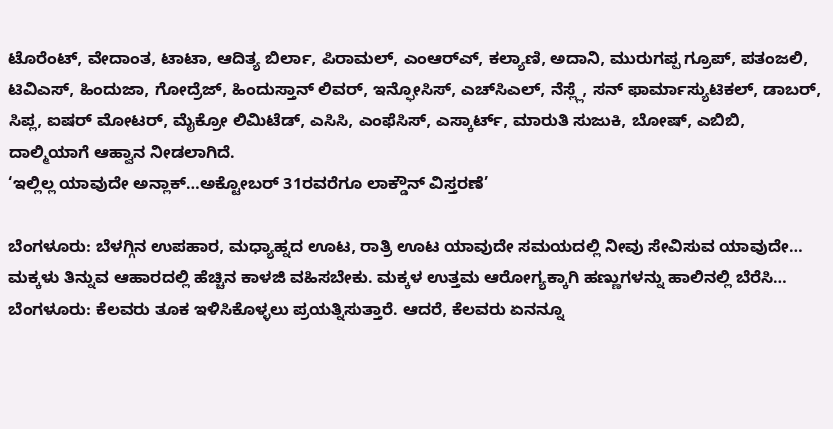ಟೊರೆಂಟ್, ವೇದಾಂತ, ಟಾಟಾ, ಆದಿತ್ಯ ಬಿರ್ಲಾ, ಪಿರಾಮಲ್, ಎಂಆರ್‌ಎ್, ಕಲ್ಯಾಣಿ, ಅದಾನಿ, ಮುರುಗಪ್ಪ ಗ್ರೂಪ್, ಪತಂಜಲಿ, ಟಿವಿಎಸ್, ಹಿಂದುಜಾ, ಗೋದ್ರೆಜ್, ಹಿಂದುಸ್ತಾನ್ ಲಿವರ್, ಇನ್ಫೋಸಿಸ್, ಎಚ್‌ಸಿಎಲ್, ನೆಸ್ಲ್ಲೆ, ಸನ್ ಫಾರ್ಮಾಸ್ಯುಟಿಕಲ್, ಡಾಬರ್, ಸಿಪ್ಲ, ಐಷರ್ ಮೋಟರ್, ಮೈಕ್ರೋ ಲಿಮಿಟೆಡ್, ಎಸಿಸಿ, ಎಂಫೆಸಿಸ್, ಎಸ್ಕಾರ್ಟ್, ಮಾರುತಿ ಸುಜುಕಿ, ಬೋಷ್, ಎಬಿಬಿ, ದಾಲ್ಮಿಯಾಗೆ ಆಹ್ವಾನ ನೀಡಲಾಗಿದೆ.
‘ಇಲ್ಲಿಲ್ಲ ಯಾವುದೇ ಅನ್ಲಾಕ್…ಅಕ್ಟೋಬರ್ 31ರವರೆಗೂ ಲಾಕ್ಡೌನ್ ವಿಸ್ತರಣೆ’

ಬೆಂಗಳೂರು: ಬೆಳಗ್ಗಿನ ಉಪಹಾರ, ಮಧ್ಯಾಹ್ನದ ಊಟ, ರಾತ್ರಿ ಊಟ ಯಾವುದೇ ಸಮಯದಲ್ಲಿ ನೀವು ಸೇವಿಸುವ ಯಾವುದೇ…
ಮಕ್ಕಳು ತಿನ್ನುವ ಆಹಾರದಲ್ಲಿ ಹೆಚ್ಚಿನ ಕಾಳಜಿ ವಹಿಸಬೇಕು. ಮಕ್ಕಳ ಉತ್ತಮ ಆರೋಗ್ಯಕ್ಕಾಗಿ ಹಣ್ಣುಗಳನ್ನು ಹಾಲಿನಲ್ಲಿ ಬೆರೆಸಿ…
ಬೆಂಗಳೂರು: ಕೆಲವರು ತೂಕ ಇಳಿಸಿಕೊಳ್ಳಲು ಪ್ರಯತ್ನಿಸುತ್ತಾರೆ. ಆದರೆ, ಕೆಲವರು ಏನನ್ನೂ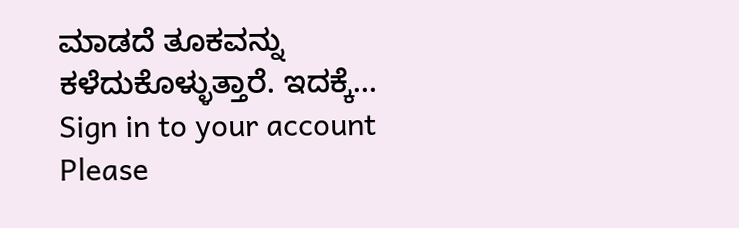ಮಾಡದೆ ತೂಕವನ್ನು ಕಳೆದುಕೊಳ್ಳುತ್ತಾರೆ. ಇದಕ್ಕೆ…
Sign in to your account
Please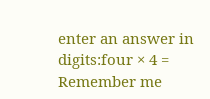enter an answer in digits:four × 4 =
Remember me